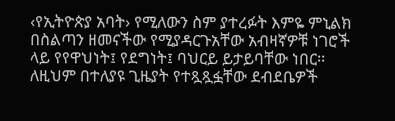‹የኢትዮጵያ አባት› የሚለውን ስም ያተረፉት እምዬ ምኒልክ በስልጣን ዘመናችው የሚያዳርጉአቸው አብዛኛዎቹ ነገሮች ላይ የየዋህነት፤ የደግነት፤ ባህርይ ይታይባቸው ነበር፡፡ ለዚህም በተለያዩ ጊዜያት የተጿጿፏቸው ደብደቤዎች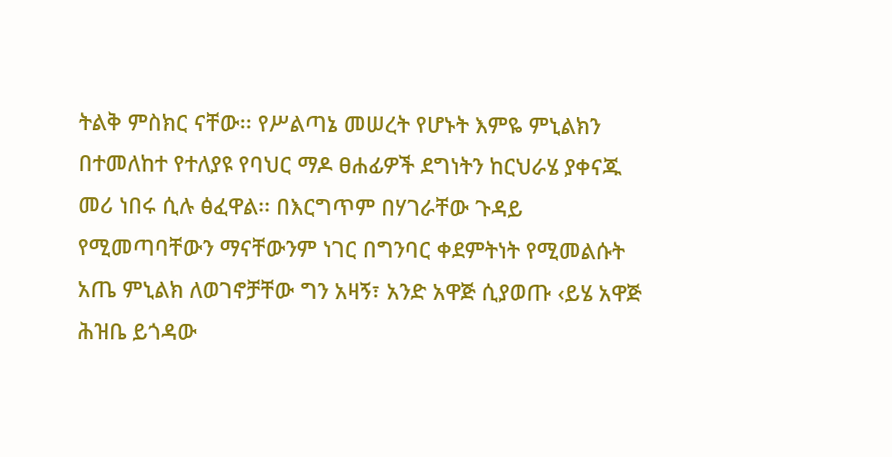ትልቅ ምስክር ናቸው፡፡ የሥልጣኔ መሠረት የሆኑት እምዬ ምኒልክን በተመለከተ የተለያዩ የባህር ማዶ ፀሐፊዎች ደግነትን ከርህራሄ ያቀናጁ መሪ ነበሩ ሲሉ ፅፈዋል፡፡ በእርግጥም በሃገራቸው ጉዳይ የሚመጣባቸውን ማናቸውንም ነገር በግንባር ቀደምትነት የሚመልሱት አጤ ምኒልክ ለወገኖቻቸው ግን አዛኝ፣ አንድ አዋጅ ሲያወጡ ‹ይሄ አዋጅ ሕዝቤ ይጎዳው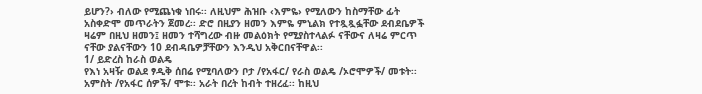ይሆን?› ብለው የሚጨነቁ ነበሩ፡፡ ለዚህም ሕዝቡ ‹እምዬ› የሚለውን ከስማቸው ፊት አስቀድሞ መጥራትን ጀመረ፡፡ ድሮ በዚያን ዘመን እምዬ ምኒልክ የተጿጿፏቸው ደብደቤዎች ዛሬም በዚህ ዘመን፤ ዘመን ተሻግረው ብዙ መልዕክት የሚያስተላልፉ ናቸውና ለዛሬ ምርጥ ናቸው ያልናቸውን 10 ደብዳቤዎቻቸውን እንዲህ አቅርበናቸዋል፡፡
1/ ይድረስ ከራስ ወልዴ
የእነ አዛዥ ወልደ ፃዲቅ ሰበሬ የሚባለውን ቦታ /የአፋር/ የራስ ወልዴ /ኦሮሞዎች/ መቱት፡፡ አምስት /የአፋር ሰዎች/ ሞቱ፡፡ አራት በረት ከብት ተዘረፈ፡፡ ከዚህ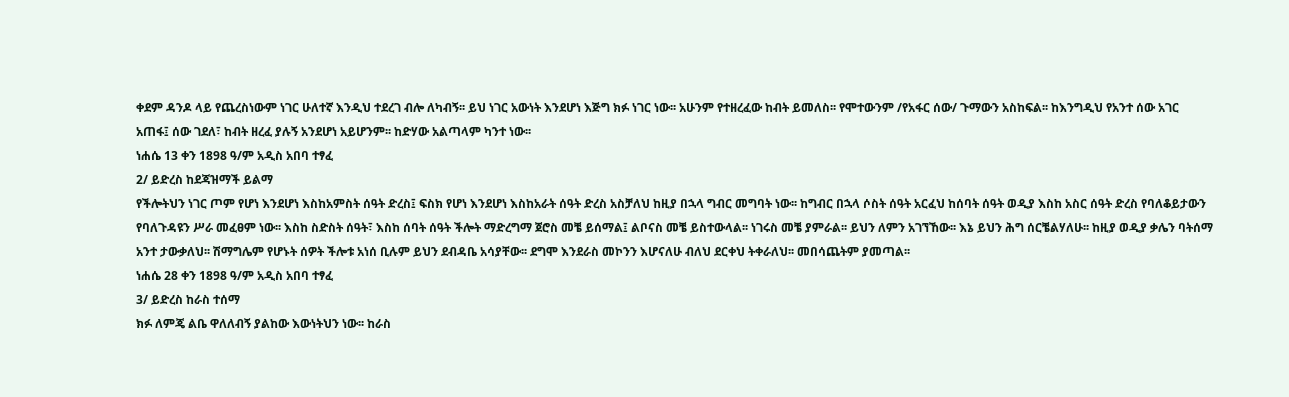ቀደም ዳንዶ ላይ የጨረስነውም ነገር ሁለተኛ እንዲህ ተደረገ ብሎ ለካብኝ፡፡ ይህ ነገር አውነት እንደሆነ እጅግ ክፉ ነገር ነው፡፡ አሁንም የተዘረፈው ከብት ይመለስ፡፡ የሞተውንም /የአፋር ሰው/ ጉማውን አስከፍል፡፡ ከእንግዲህ የአንተ ሰው አገር አጠፋ፤ ሰው ገደለ፣ ከብት ዘረፈ ያሉኝ አንደሆነ አይሆንም፡፡ ከድሃው አልጣላም ካንተ ነው፡፡
ነሐሴ 13 ቀን 1898 ዓ/ም አዲስ አበባ ተፃፈ
2/ ይድረስ ከደጃዝማች ይልማ
የችሎትህን ነገር ጦም የሆነ እንደሆነ እስከአምስት ሰዓት ድረስ፤ ፍስክ የሆነ እንደሆነ እስከአራት ሰዓት ድረስ አስቻለህ ከዚያ በኋላ ግብር መግባት ነው፡፡ ከግብር በኋላ ሶስት ሰዓት አርፈህ ከሰባት ሰዓት ወዲያ እስከ አስር ሰዓት ድረስ የባለቆይታውን የባለጉዳዩን ሥራ መፈፀም ነው፡፡ እስከ ስድስት ሰዓት፣ እስከ ሰባት ሰዓት ችሎት ማድረግማ ጀሮስ መቼ ይሰማል፤ ልቦናስ መቼ ይስተውላል፡፡ ነገሩስ መቼ ያምራል፡፡ ይህን ለምን አገኘኸው፡፡ እኔ ይህን ሕግ ሰርቼልሃለሁ፡፡ ከዚያ ወዲያ ቃሌን ባትሰማ አንተ ታውቃለህ፡፡ ሽማግሌም የሆኑት ሰዎት ችሎቱ አነሰ ቢሉም ይህን ደብዳቤ አሳያቸው፡፡ ደግሞ እንደራስ መኮንን እሆናለሁ ብለህ ደርቀህ ትቀራለህ፡፡ መበሳጨትም ያመጣል፡፡
ነሐሴ 28 ቀን 1898 ዓ/ም አዲስ አበባ ተፃፈ
3/ ይድረስ ከራስ ተሰማ
ክፉ ለምጄ ልቤ ዋለለብኝ ያልከው እውነትህን ነው፡፡ ከራስ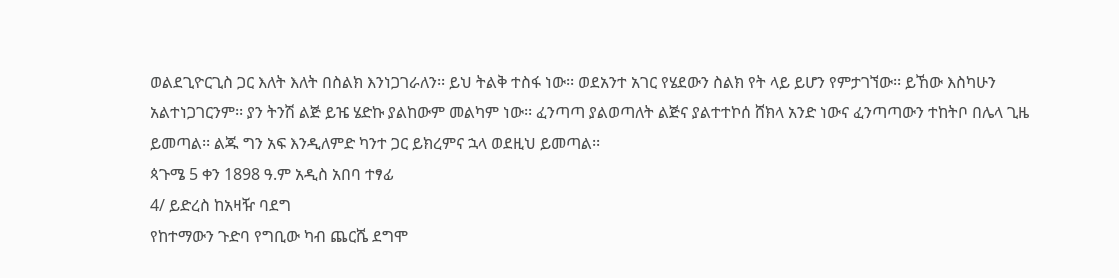ወልደጊዮርጊስ ጋር እለት እለት በስልክ እንነጋገራለን፡፡ ይህ ትልቅ ተስፋ ነው፡፡ ወደአንተ አገር የሄደውን ስልክ የት ላይ ይሆን የምታገኘው፡፡ ይኸው እስካሁን አልተነጋገርንም፡፡ ያን ትንሽ ልጅ ይዤ ሄድኩ ያልከውም መልካም ነው፡፡ ፈንጣጣ ያልወጣለት ልጅና ያልተተኮሰ ሸክላ አንድ ነውና ፈንጣጣውን ተከትቦ በሌላ ጊዜ ይመጣል፡፡ ልጁ ግን አፍ እንዲለምድ ካንተ ጋር ይክረምና ኋላ ወደዚህ ይመጣል፡፡
ጳጉሜ 5 ቀን 1898 ዓ.ም አዲስ አበባ ተፃፊ
4/ ይድረስ ከአዛዥ ባደግ
የከተማውን ጉድባ የግቢው ካብ ጨርሼ ደግሞ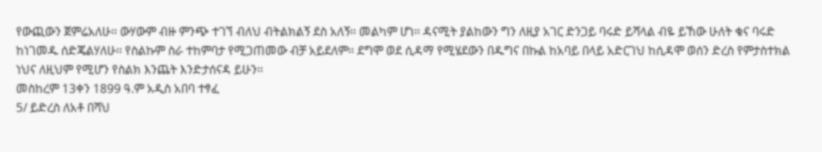የውጪውን ጀምሬአለሁ፡፡ ውሃውም ብዙ ምንጭ ተገኘ ብለህ ብትልክልኝ ደስ አለኝ፡፡ መልካም ሆነ፡፡ ዳናሚት ያልከውን ግን ለዚያ አገር ድንጋይ ባሩድ ይሻላል ብዬ ይኸው ሁለት ቁና ባሩድ ከነገመዱ ሰድጄልሃለሁ፡፡ የስልኩም ስራ ተከምባታ የሚጋጠመው ብቻ አይደለም፡፡ ደግሞ ወደ ሲዳማ የሚሄደውን በዱግና በኩል ከአባይ በላይ አድርገህ ከሲዳሞ ወሰን ድረስ የምታስተክል ነህና ለዚህም የሚሆን የስልክ እንጨት እንድታሰናዳ ይሁን፡፡
መስከረም 13ቀን 1899 ዓ.ም አዲስ አበባ ተፃፈ
5/ ይድረስ ለአቶ በሻህ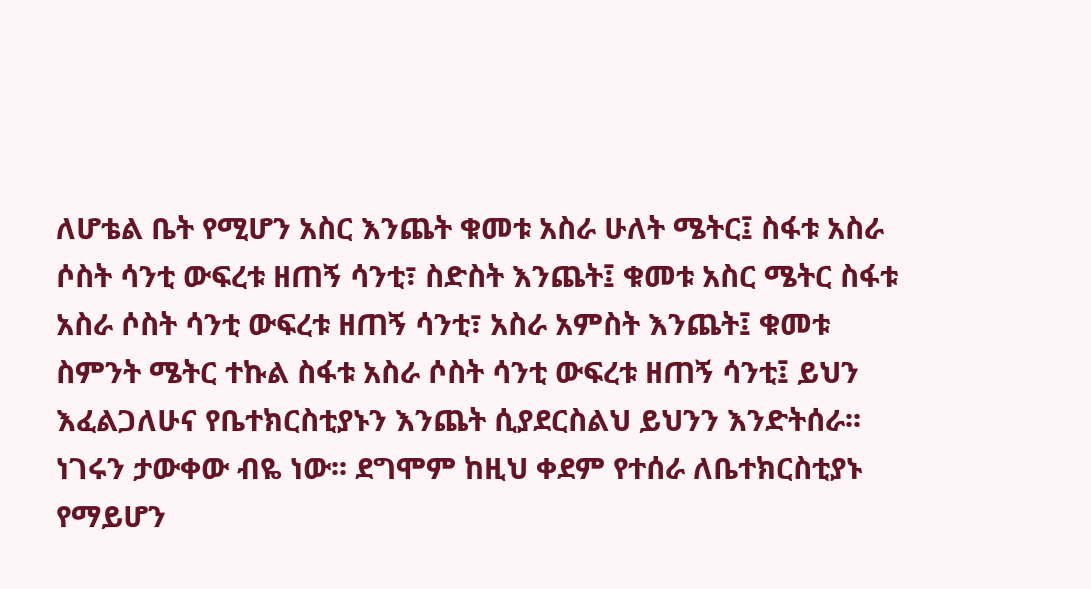ለሆቴል ቤት የሚሆን አስር እንጨት ቁመቱ አስራ ሁለት ሜትር፤ ስፋቱ አስራ ሶስት ሳንቲ ውፍረቱ ዘጠኝ ሳንቲ፣ ስድስት እንጨት፤ ቁመቱ አስር ሜትር ስፋቱ አስራ ሶስት ሳንቲ ውፍረቱ ዘጠኝ ሳንቲ፣ አስራ አምስት እንጨት፤ ቁመቱ ስምንት ሜትር ተኩል ስፋቱ አስራ ሶስት ሳንቲ ውፍረቱ ዘጠኝ ሳንቲ፤ ይህን እፈልጋለሁና የቤተክርስቲያኑን እንጨት ሲያደርስልህ ይህንን እንድትሰራ፡፡ ነገሩን ታውቀው ብዬ ነው፡፡ ደግሞም ከዚህ ቀደም የተሰራ ለቤተክርስቲያኑ የማይሆን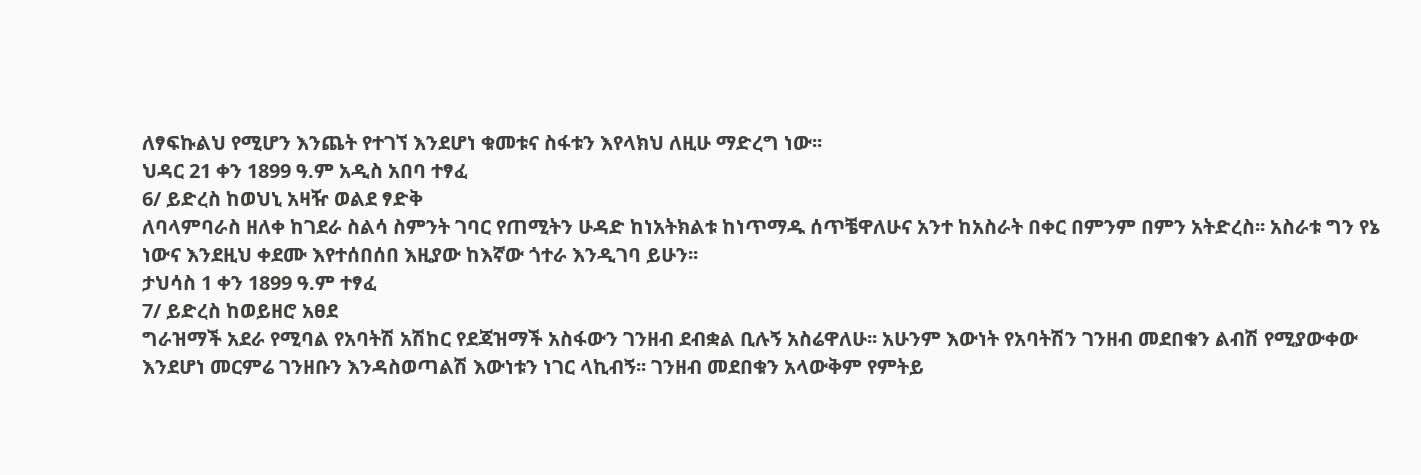ለፃፍኩልህ የሚሆን እንጨት የተገኘ እንደሆነ ቁመቱና ስፋቱን እየላክህ ለዚሁ ማድረግ ነው፡፡
ህዳር 21 ቀን 1899 ዓ.ም አዲስ አበባ ተፃፈ
6/ ይድረስ ከወህኒ አዛዥ ወልደ ፃድቅ
ለባላምባራስ ዘለቀ ከገደራ ስልሳ ስምንት ገባር የጠሚትን ሁዳድ ከነአትክልቱ ከነጥማዱ ሰጥቼዋለሁና አንተ ከአስራት በቀር በምንም በምን አትድረስ፡፡ አስራቱ ግን የኔ ነውና እንደዚህ ቀደሙ እየተሰበሰበ እዚያው ከእኛው ጎተራ እንዲገባ ይሁን፡፡
ታህሳስ 1 ቀን 1899 ዓ.ም ተፃፈ
7/ ይድረስ ከወይዘሮ አፀደ
ግራዝማች አደራ የሚባል የአባትሽ አሽከር የደጃዝማች አስፋውን ገንዘብ ደብቋል ቢሉኝ አስሬዋለሁ፡፡ አሁንም እውነት የአባትሽን ገንዘብ መደበቁን ልብሽ የሚያውቀው እንደሆነ መርምሬ ገንዘቡን እንዳስወጣልሽ እውነቱን ነገር ላኪብኝ፡፡ ገንዘብ መደበቁን አላውቅም የምትይ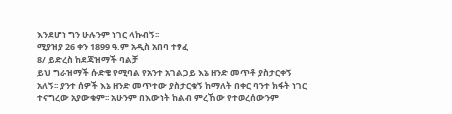እንደሆነ ግን ሁሉንም ነገር ላኩብኝ፡፡
ሚያዝያ 26 ቀን 1899 ዓ.ም አዲስ አበባ ተፃፈ
8/ ይድረስ ከደጃዝማች ባልቻ
ይህ ግራዝማች ሱድቄ የሚባል የአንተ አገልጋይ እኔ ዘንድ መጥቶ ያስታርቀኝ አለኝ፡፡ ያንተ ሰዎች እኔ ዘንድ መጥተው ያስታርቁኝ ከማለት በቀር ባንተ ክፋት ነገር ተናግረው አያውቁም፡፡ አሁንም በእውነት ከልብ ምረኸው የተወረሰውንም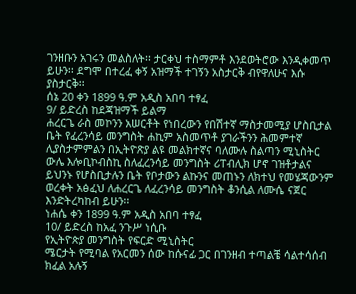ገንዘቡን አገሩን መልስለት፡፡ ታርቀህ ተስማምቶ እንደወትሮው እንዲቀመጥ ይሁን፡፡ ደግሞ በተረፈ ቀኝ አዝማች ተገኝን አስታርቅ ብየዋለሁና እሱ ያስታርቅ፡፡
ሰኔ 20 ቀን 1899 ዓ.ም አዲስ አበባ ተፃፈ
9/ ይድረስ ከደጃዝማች ይልማ
ሐረርጌ ራስ መኮንን አሠርቶት የነበረውን የበሽተኛ ማስታመሚያ ሆስቢታል ቤት የፈረንሳይ መንግስት ሐኪም አስመጥቶ ያገራችንን ሕመምተኛ ሊያስታምምልን በኢትዮጽያ ልዩ መልክተኛና ባለሙሉ ስልጣን ሚኒስትር ውሌ እሎቢኮብስኪ ስለፈረንሳይ መንግስት ሪፐብሊክ ሆኖ ገዝቶታልና ይህንኑ የሆስቢታሉን ቤት የቦታውን ልኩንና መጠኑን ለክተህ የመሄጃውንም ወረቀት አፅፈህ ለሐረርጌ ለፈረንሳይ መንግስት ቆንሲል ለሙሴ ናጀር እንድትረካከብ ይሁን፡፡
ነሐሴ ቀን 1899 ዓ.ም አዲስ አበባ ተፃፈ
10/ ይድረስ ከአፈ ንጉሥ ነሲቡ
የኢትዮጵያ መንግስት የፍርድ ሚኒስትር
ሜርታት የሚባል የአርመን ሰው ከሱናፊ ጋር በገንዘብ ተጣልቼ ሳልተሳሰብ ክፈል አሉኝ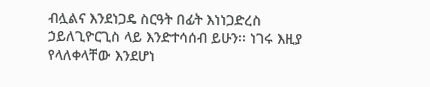ብሏልና እንደነጋዴ ስርዓት በፊት እነነጋድረስ ኃይለጊዮርጊስ ላይ እንድተሳሰብ ይሁን፡፡ ነገሩ እዚያ የላለቀላቸው እንደሆነ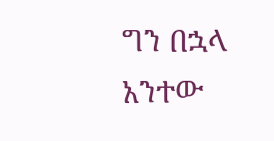ግን በኋላ አንተው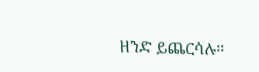ዘንድ ይጨርሳሉ፡፡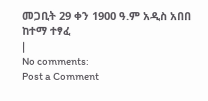መጋቢት 29 ቀን 1900 ዓ.ም አዲስ አበበ ከተማ ተፃፈ
|
No comments:
Post a Comment